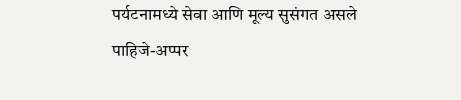पर्यटनामध्ये सेवा आणि मूल्य सुसंगत असले पाहिजे-अप्पर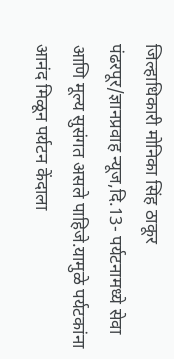जिल्हाधिकारी मोनिका सिंह ठाकूर
पंढरपूर/ज्ञानप्रवाह न्यूज,दि.13- पर्यटनामध्ये सेवा आणि मूल्य सुसंगत असले पाहिजे.यामुळे पर्यटकांना आनंद मिळून पर्यटन केंदाला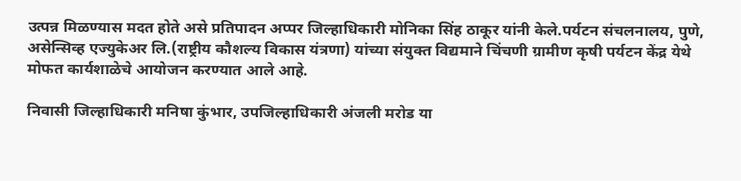उत्पन्न मिळण्यास मदत होते असे प्रतिपादन अप्पर जिल्हाधिकारी मोनिका सिंह ठाकूर यांनी केले.पर्यटन संचलनालय, पुणे, असेन्सिव्ह एज्युकेअर लि.(राष्ट्रीय कौशल्य विकास यंत्रणा) यांच्या संयुक्त विद्यमाने चिंचणी ग्रामीण कृषी पर्यटन केंद्र येथे मोफत कार्यशाळेचे आयोजन करण्यात आले आहे.

निवासी जिल्हाधिकारी मनिषा कुंभार, उपजिल्हाधिकारी अंजली मरोड या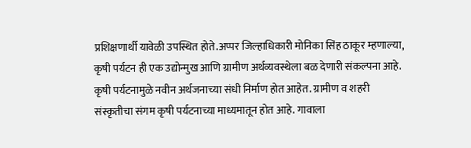प्रशिक्षणार्थी यावेळी उपस्थित होते.अप्पर जिल्हाधिकारी मोनिका सिंह ठाकूर म्हणाल्या, कृषी पर्यटन ही एक उद्योन्मुख आणि ग्रामीण अर्थव्यवस्थेला बळ देणारी संकल्पना आहे. कृषी पर्यटनामुळे नवीन अर्थजनाच्या संधी निर्माण होत आहेत. ग्रामीण व शहरी संस्कृतीचा संगम कृषी पर्यटनाच्या माध्यमातून होत आहे. गावाला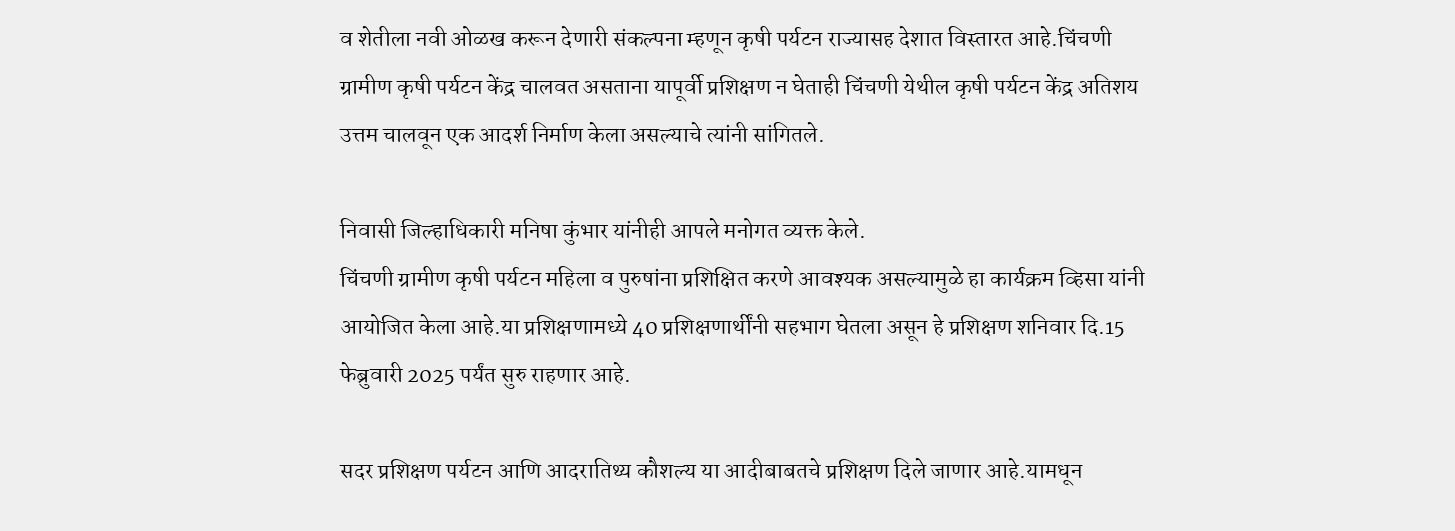व शेतीला नवी ओळख करून देणारी संकल्पना म्हणून कृषी पर्यटन राज्यासह देशात विस्तारत आहे.चिंचणी ग्रामीण कृषी पर्यटन केंद्र चालवत असताना यापूर्वी प्रशिक्षण न घेताही चिंचणी येथील कृषी पर्यटन केंद्र अतिशय उत्तम चालवून एक आदर्श निर्माण केला असल्याचे त्यांनी सांगितले.

निवासी जिल्हाधिकारी मनिषा कुंभार यांनीही आपले मनोगत व्यक्त केले.
चिंचणी ग्रामीण कृषी पर्यटन महिला व पुरुषांना प्रशिक्षित करणे आवश्यक असल्यामुळे हा कार्यक्रम व्हिसा यांनी आयोजित केला आहे.या प्रशिक्षणामध्ये 40 प्रशिक्षणार्थींनी सहभाग घेतला असून हे प्रशिक्षण शनिवार दि.15 फेब्रुवारी 2025 पर्यंत सुरु राहणार आहे.

सदर प्रशिक्षण पर्यटन आणि आदरातिथ्य कौशल्य या आदीबाबतचे प्रशिक्षण दिले जाणार आहे.यामधून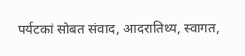पर्यटकां सोबत संवाद, आदरातिथ्य, स्वागत,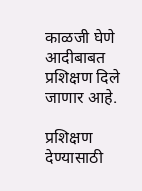काळजी घेणे आदीबाबत प्रशिक्षण दिले जाणार आहे.

प्रशिक्षण देण्यासाठी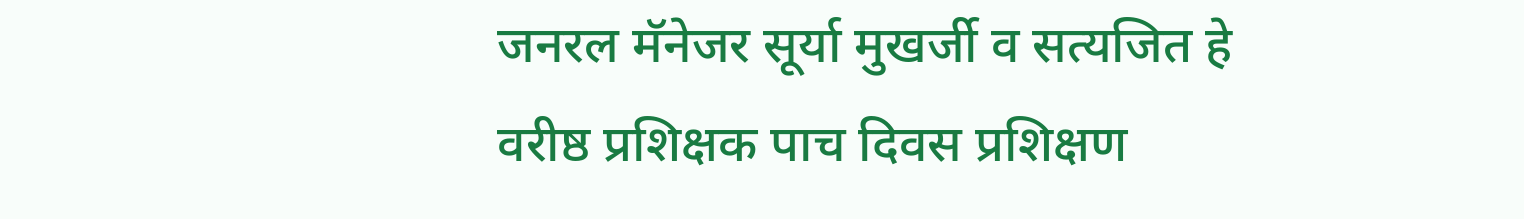जनरल मॅनेजर सूर्या मुखर्जी व सत्यजित हे वरीष्ठ प्रशिक्षक पाच दिवस प्रशिक्षण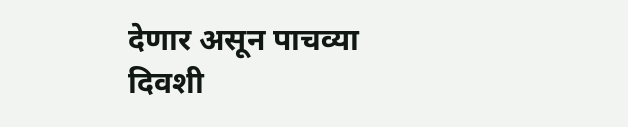देणार असून पाचव्या दिवशी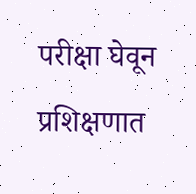परीक्षा घेवून प्रशिक्षणात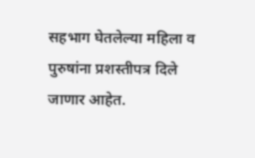सहभाग घेतलेल्या महिला व पुरुषांना प्रशस्तीपत्र दिले जाणार आहेत.